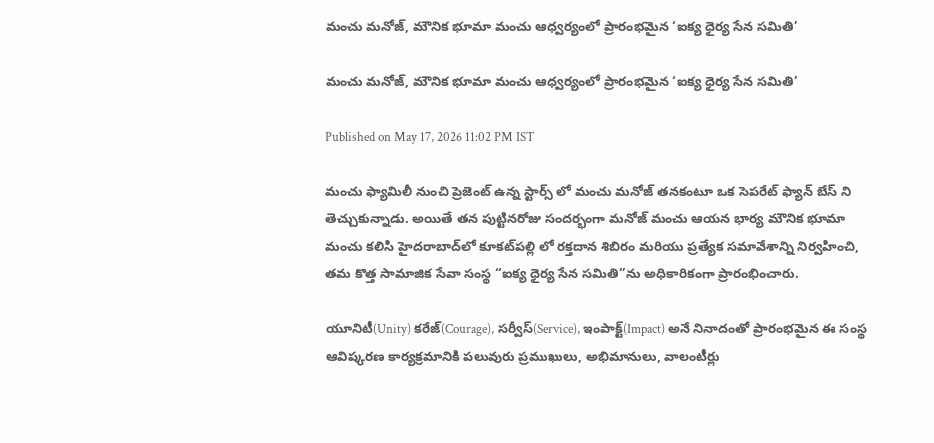మంచు మనోజ్, మౌనిక భూమా మంచు ఆధ్వర్యంలో ప్రారంభమైన ‘ఐక్య ధైర్య సేన సమితి’

మంచు మనోజ్, మౌనిక భూమా మంచు ఆధ్వర్యంలో ప్రారంభమైన ‘ఐక్య ధైర్య సేన సమితి’

Published on May 17, 2026 11:02 PM IST

మంచు ఫ్యామిలీ నుంచి ప్రెజెంట్ ఉన్న స్టార్స్ లో మంచు మనోజ్ తనకంటూ ఒక సెపరేట్ ఫ్యాన్ బేస్ ని తెచ్చుకున్నాడు. అయితే తన పుట్టినరోజు సందర్భంగా మనోజ్ మంచు ఆయన భార్య మౌనిక భూమా మంచు కలిసి హైదరాబాద్‌లో కూకట్‌పల్లి లో రక్తదాన శిబిరం మరియు ప్రత్యేక సమావేశాన్ని నిర్వహించి, తమ కొత్త సామాజిక సేవా సంస్థ “ఐక్య ధైర్య సేన సమితి”ను అధికారికంగా ప్రారంభించారు.

యూనిటీ(Unity) కరేజ్(Courage), సర్వీస్(Service), ఇంపాక్ట్(Impact) అనే నినాదంతో ప్రారంభమైన ఈ సంస్థ ఆవిష్కరణ కార్యక్రమానికి పలువురు ప్రముఖులు, అభిమానులు, వాలంటీర్లు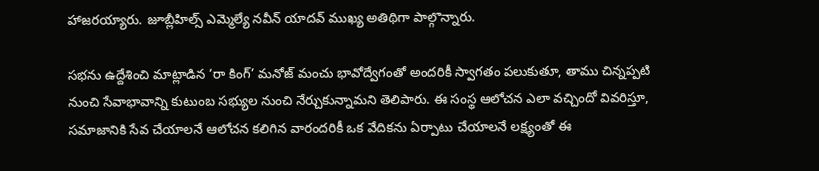హాజరయ్యారు. జూబ్లీహిల్స్ ఎమ్మెల్యే నవీన్ యాదవ్ ముఖ్య అతిథిగా పాల్గొన్నారు.

సభను ఉద్దేశించి మాట్లాడిన ‘రా కింగ్’ మనోజ్ మంచు భావోద్వేగంతో అందరికీ స్వాగతం పలుకుతూ, తాము చిన్నప్పటి నుంచి సేవాభావాన్ని కుటుంబ సభ్యుల నుంచి నేర్చుకున్నామని తెలిపారు. ఈ సంస్థ ఆలోచన ఎలా వచ్చిందో వివరిస్తూ, సమాజానికి సేవ చేయాలనే ఆలోచన కలిగిన వారందరికీ ఒక వేదికను ఏర్పాటు చేయాలనే లక్ష్యంతో ఈ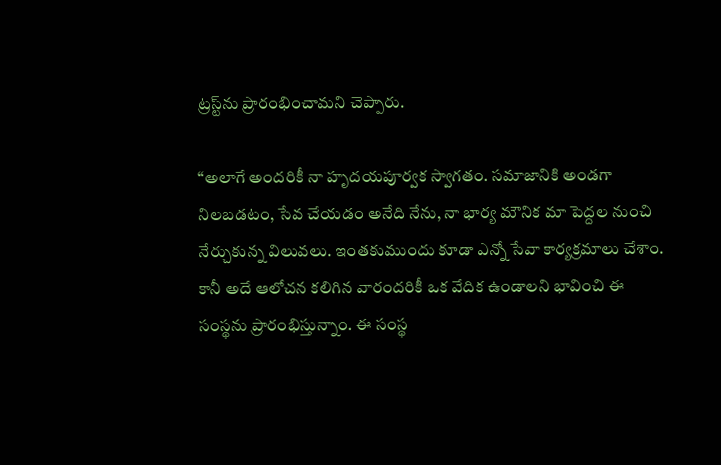ట్రస్ట్‌ను ప్రారంభించామని చెప్పారు.

“అలాగే అందరికీ నా హృదయపూర్వక స్వాగతం. సమాజానికి అండగా నిలబడటం, సేవ చేయడం అనేది నేను, నా భార్య మౌనిక మా పెద్దల నుంచి నేర్చుకున్న విలువలు. ఇంతకుముందు కూడా ఎన్నో సేవా కార్యక్రమాలు చేశాం. కానీ అదే ఆలోచన కలిగిన వారందరికీ ఒక వేదిక ఉండాలని భావించి ఈ సంస్థను ప్రారంభిస్తున్నాం. ఈ సంస్థ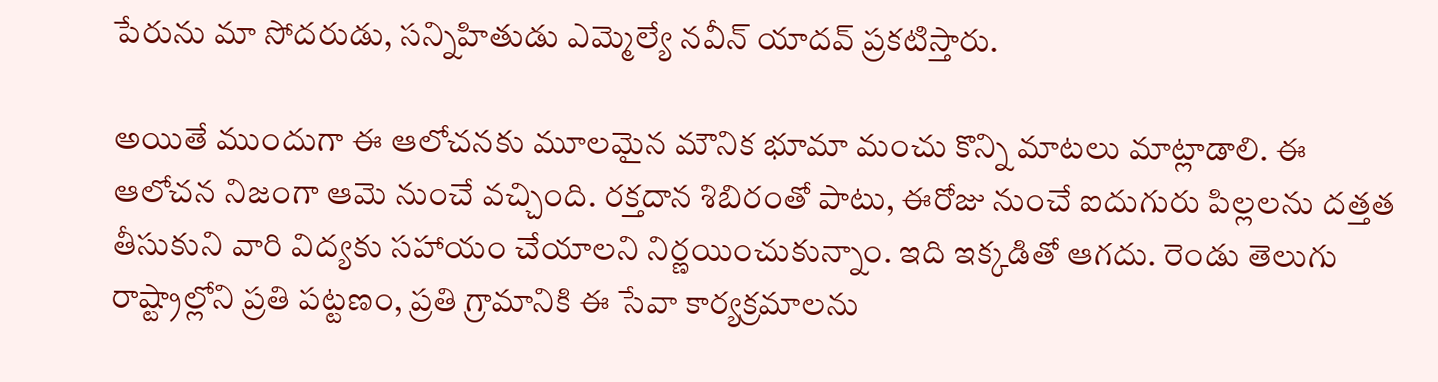పేరును మా సోదరుడు, సన్నిహితుడు ఎమ్మెల్యే నవీన్ యాదవ్ ప్రకటిస్తారు.

అయితే ముందుగా ఈ ఆలోచనకు మూలమైన మౌనిక భూమా మంచు కొన్ని మాటలు మాట్లాడాలి. ఈ ఆలోచన నిజంగా ఆమె నుంచే వచ్చింది. రక్తదాన శిబిరంతో పాటు, ఈరోజు నుంచే ఐదుగురు పిల్లలను దత్తత తీసుకుని వారి విద్యకు సహాయం చేయాలని నిర్ణయించుకున్నాం. ఇది ఇక్కడితో ఆగదు. రెండు తెలుగు రాష్ట్రాల్లోని ప్రతి పట్టణం, ప్రతి గ్రామానికి ఈ సేవా కార్యక్రమాలను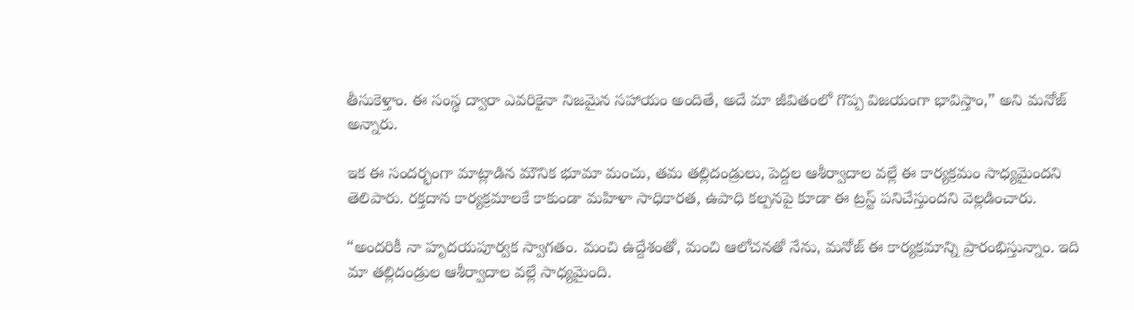తీసుకెళ్తాం. ఈ సంస్థ ద్వారా ఎవరికైనా నిజమైన సహాయం అందితే, అదే మా జీవితంలో గొప్ప విజయంగా భావిస్తాం,” అని మనోజ్ అన్నారు.

ఇక ఈ సందర్భంగా మాట్లాడిన మౌనిక భూమా మంచు, తమ తల్లిదండ్రులు, పెద్దల ఆశీర్వాదాల వల్లే ఈ కార్యక్రమం సాధ్యమైందని తెలిపారు. రక్తదాన కార్యక్రమాలకే కాకుండా మహిళా సాధికారత, ఉపాధి కల్పనపై కూడా ఈ ట్రస్ట్ పనిచేస్తుందని వెల్లడించారు.

“అందరికీ నా హృదయపూర్వక స్వాగతం. మంచి ఉద్దేశంతో, మంచి ఆలోచనతో నేను, మనోజ్ ఈ కార్యక్రమాన్ని ప్రారంభిస్తున్నాం. ఇది మా తల్లిదండ్రుల ఆశీర్వాదాల వల్లే సాధ్యమైంది.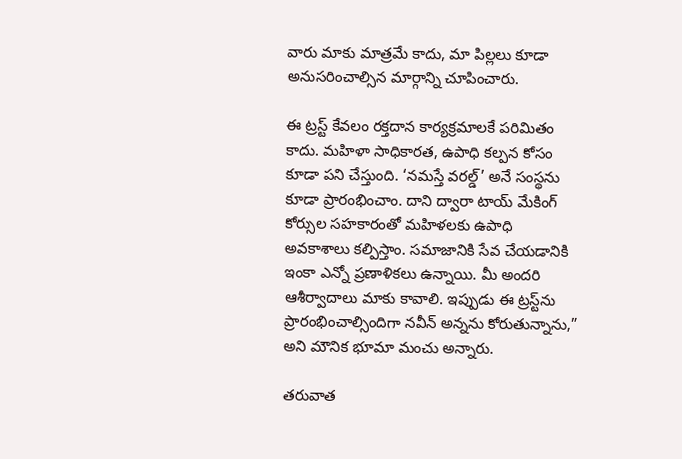వారు మాకు మాత్రమే కాదు, మా పిల్లలు కూడా అనుసరించాల్సిన మార్గాన్ని చూపించారు.

ఈ ట్రస్ట్ కేవలం రక్తదాన కార్యక్రమాలకే పరిమితం కాదు. మహిళా సాధికారత, ఉపాధి కల్పన కోసం కూడా పని చేస్తుంది. ‘నమస్తే వరల్డ్’ అనే సంస్థను కూడా ప్రారంభించాం. దాని ద్వారా టాయ్ మేకింగ్ కోర్సుల సహకారంతో మహిళలకు ఉపాధి అవకాశాలు కల్పిస్తాం. సమాజానికి సేవ చేయడానికి ఇంకా ఎన్నో ప్రణాళికలు ఉన్నాయి. మీ అందరి ఆశీర్వాదాలు మాకు కావాలి. ఇప్పుడు ఈ ట్రస్ట్‌ను ప్రారంభించాల్సిందిగా నవీన్ అన్నను కోరుతున్నాను,” అని మౌనిక భూమా మంచు అన్నారు.

తరువాత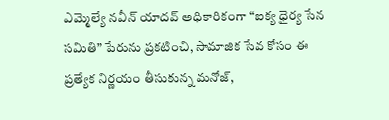ఎమ్మెల్యే నవీన్ యాదవ్ అధికారికంగా “ఐక్య ధైర్య సేన సమితి” పేరును ప్రకటించి, సామాజిక సేవ కోసం ఈ ప్రత్యేక నిర్ణయం తీసుకున్న మనోజ్,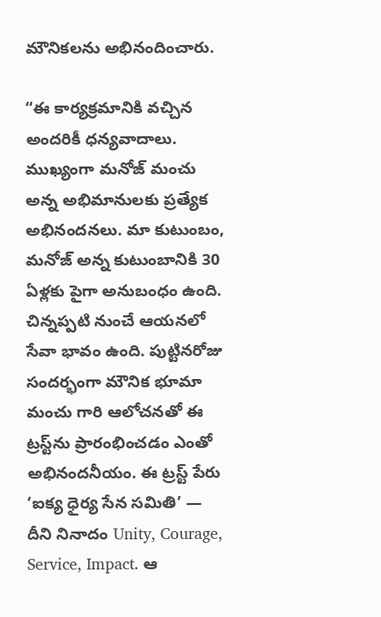మౌనికలను అభినందించారు.

“ఈ కార్యక్రమానికి వచ్చిన అందరికీ ధన్యవాదాలు. ముఖ్యంగా మనోజ్ మంచు అన్న అభిమానులకు ప్రత్యేక అభినందనలు. మా కుటుంబం, మనోజ్ అన్న కుటుంబానికి 30 ఏళ్లకు పైగా అనుబంధం ఉంది. చిన్నప్పటి నుంచే ఆయనలో సేవా భావం ఉంది. పుట్టినరోజు సందర్భంగా మౌనిక భూమా మంచు గారి ఆలోచనతో ఈ ట్రస్ట్‌ను ప్రారంభించడం ఎంతో అభినందనీయం. ఈ ట్రస్ట్ పేరు ‘ఐక్య ధైర్య సేన సమితి’ — దీని నినాదం Unity, Courage, Service, Impact. ఆ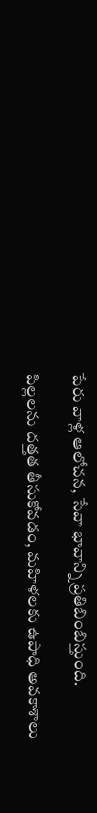పేరు వాళ్ల ఆలోచన, సేవా భావాన్ని ప్రతిబింబిస్తుంది.

పిల్లలను దత్తత తీసుకోవడం, మహిళలకు ఉపాధి అవకాశాలు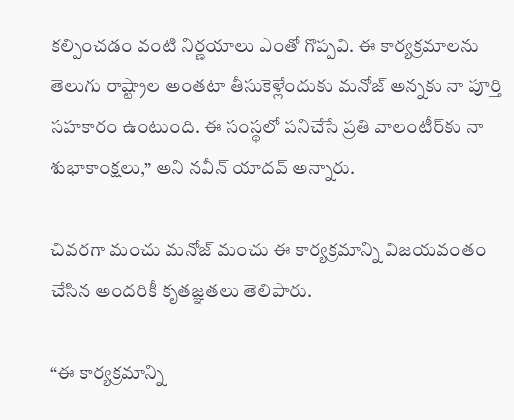కల్పించడం వంటి నిర్ణయాలు ఎంతో గొప్పవి. ఈ కార్యక్రమాలను తెలుగు రాష్ట్రాల అంతటా తీసుకెళ్లేందుకు మనోజ్ అన్నకు నా పూర్తి సహకారం ఉంటుంది. ఈ సంస్థలో పనిచేసే ప్రతి వాలంటీర్‌కు నా శుభాకాంక్షలు,” అని నవీన్ యాదవ్ అన్నారు.

చివరగా మంచు మనోజ్ మంచు ఈ కార్యక్రమాన్ని విజయవంతం చేసిన అందరికీ కృతజ్ఞతలు తెలిపారు.

“ఈ కార్యక్రమాన్ని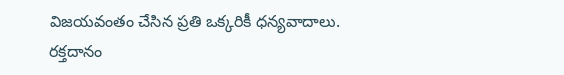విజయవంతం చేసిన ప్రతి ఒక్కరికీ ధన్యవాదాలు. రక్తదానం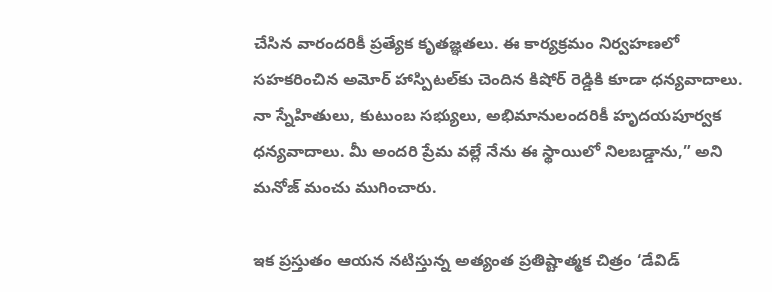చేసిన వారందరికీ ప్రత్యేక కృతజ్ఞతలు. ఈ కార్యక్రమం నిర్వహణలో సహకరించిన అమోర్ హాస్పిటల్‌కు చెందిన కిషోర్ రెడ్డికి కూడా ధన్యవాదాలు. నా స్నేహితులు, కుటుంబ సభ్యులు, అభిమానులందరికీ హృదయపూర్వక ధన్యవాదాలు. మీ అందరి ప్రేమ వల్లే నేను ఈ స్థాయిలో నిలబడ్డాను,” అని మనోజ్ మంచు ముగించారు.

ఇక ప్రస్తుతం ఆయన నటిస్తున్న అత్యంత ప్రతిష్టాత్మక చిత్రం ‘డేవిడ్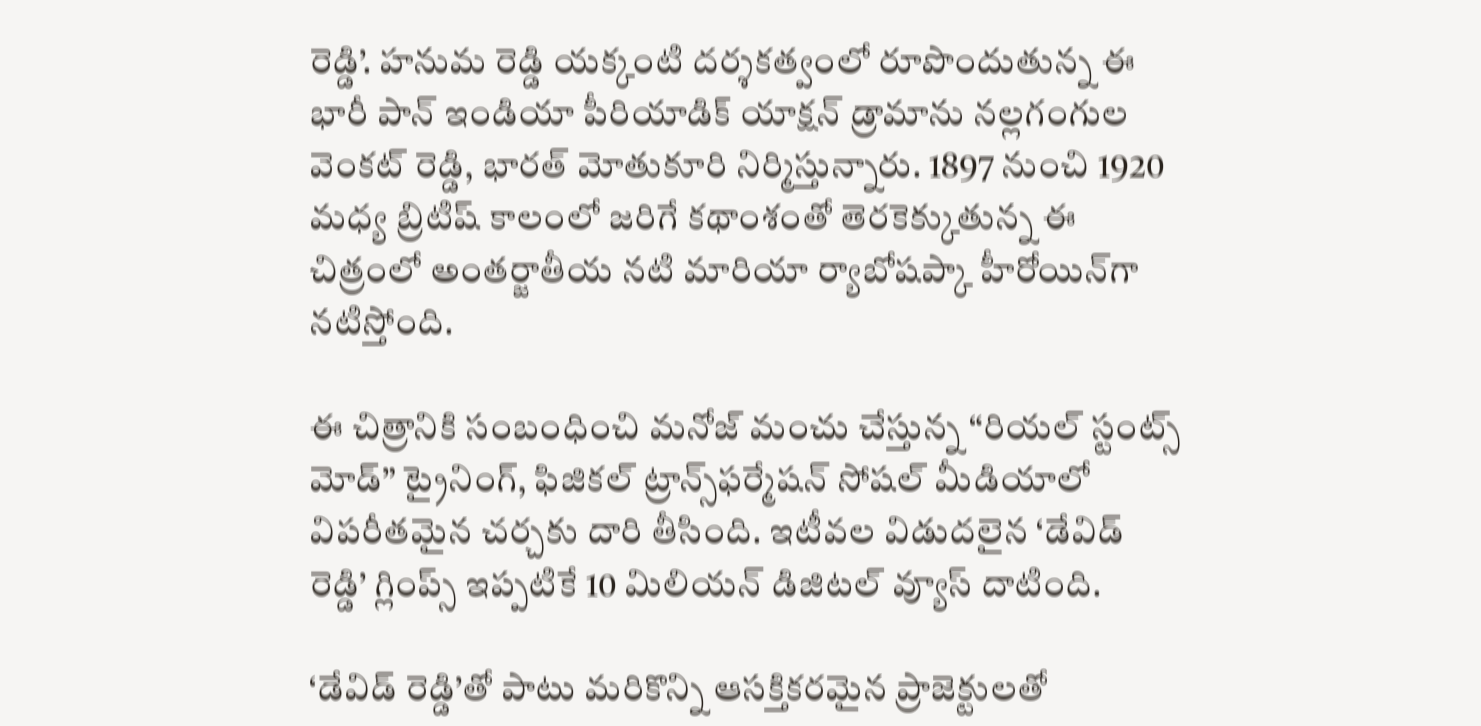రెడ్డి’. హనుమ రెడ్డి యక్కంటి దర్శకత్వంలో రూపొందుతున్న ఈ భారీ పాన్ ఇండియా పీరియాడిక్ యాక్షన్ డ్రామాను నల్లగంగుల వెంకట్ రెడ్డి, భారత్ మోతుకూరి నిర్మిస్తున్నారు. 1897 నుంచి 1920 మధ్య బ్రిటిష్ కాలంలో జరిగే కథాంశంతో తెరకెక్కుతున్న ఈ చిత్రంలో అంతర్జాతీయ నటి మారియా ర్యాబోషప్కా హీరోయిన్‌గా నటిస్తోంది.

ఈ చిత్రానికి సంబంధించి మనోజ్ మంచు చేస్తున్న “రియల్ స్టంట్స్ మోడ్” ట్రైనింగ్, ఫిజికల్ ట్రాన్స్‌ఫర్మేషన్ సోషల్ మీడియాలో విపరీతమైన చర్చకు దారి తీసింది. ఇటీవల విడుదలైన ‘డేవిడ్ రెడ్డి’ గ్లింప్స్ ఇప్పటికే 10 మిలియన్ డిజిటల్ వ్యూస్ దాటింది.

‘డేవిడ్ రెడ్డి’తో పాటు మరికొన్ని ఆసక్తికరమైన ప్రాజెక్టులతో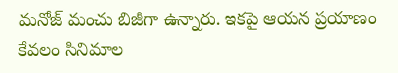మనోజ్ మంచు బిజీగా ఉన్నారు. ఇకపై ఆయన ప్రయాణం కేవలం సినిమాల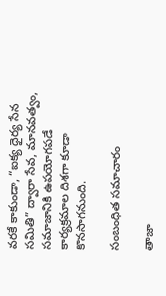వరకే కాకుండా, “ఐక్య ధైర్య సేన సమితి” ద్వారా సేవ, మానవత్వం, సమాజానికి ఉపయోగపడే కార్యక్రమాల దిశగా కూడా కొనసాగనుంది.

సంబంధిత సమాచారం

తాజా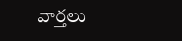వార్తలు